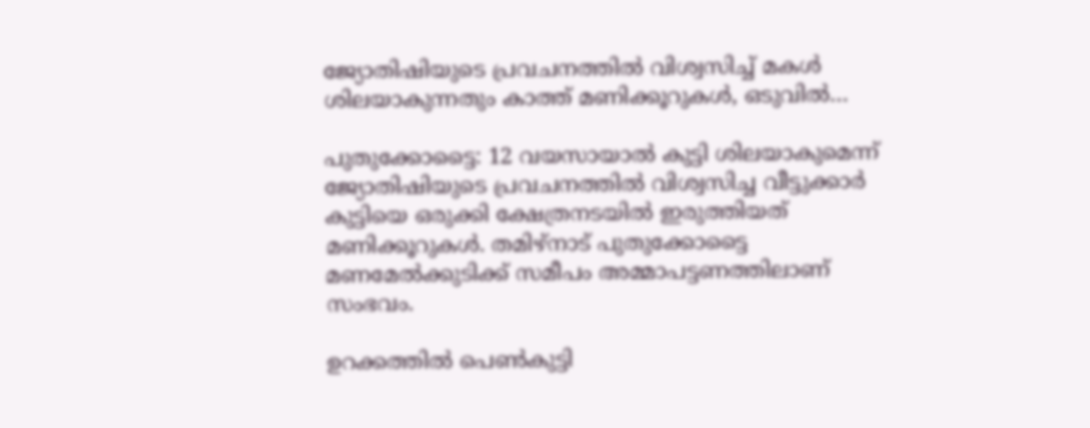ജ്യോതിഷിയുടെ പ്രവചനത്തില്‍ വിശ്വസിച്ച് മകൾ ശിലയാകുന്നതും കാത്ത് മണിക്കൂറുകള്‍‍, ഒടുവില്‍…

പുതുക്കോട്ടൈ: 12 വയസായാല്‍ കുട്ടി ശിലയാകുമെന്ന് ജ്യോതിഷിയുടെ പ്രവചനത്തില്‍ വിശ്വസിച്ച വീട്ടുക്കാര്‍ കുട്ടിയെ ഒരുക്കി ക്ഷേത്രനടയിൽ ഇരുത്തിയത് മണിക്കൂറുകള്‍. തമിഴ്നാട് പുതുക്കോട്ടൈ മണമേൽക്കുടിക്ക്‌ സമീപം അമ്മാപട്ടണത്തിലാണ് സംഭവം.

ഉറക്കത്തില്‍ പെണ്‍കുട്ടി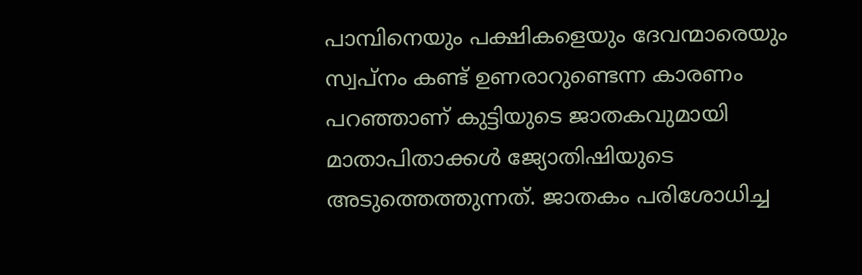പാമ്പിനെയും പക്ഷികളെയും ദേവന്മാരെയും സ്വപ്നം കണ്ട് ഉണരാറുണ്ടെന്ന കാരണം പറഞ്ഞാണ് കുട്ടിയുടെ ജാതകവുമായി മാതാപിതാക്കള്‍ ജ്യോതിഷിയുടെ അടുത്തെത്തുന്നത്. ജാതകം പരിശോധിച്ച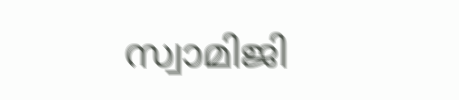സ്വാമിജി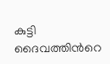കുട്ടി ദൈവത്തിന്‍റെ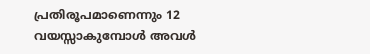പ്രതിരൂപമാണെന്നും 12 വയസ്സാകുമ്പോൾ അവള്‍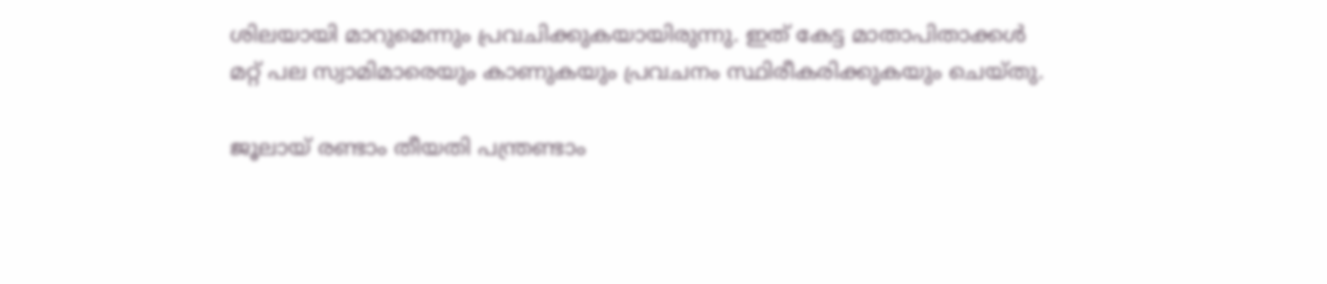ശിലയായി മാറുമെന്നും പ്രവചിക്കുകയായിരുന്നു. ഇത് കേട്ട മാതാപിതാക്കള്‍ മറ്റ് പല സ്വാമിമാരെയും കാണുകയും പ്രവചനം സ്ഥിരീകരിക്കുകയും ചെയ്തു.

ജൂലായ്‌ രണ്ടാം തീയതി പന്ത്രണ്ടാം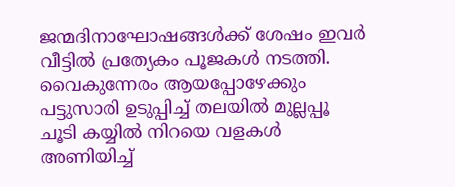ജന്മദിനാഘോഷങ്ങള്‍ക്ക് ശേഷം ഇവര്‍ വീട്ടില്‍ പ്രത്യേകം പൂജകള്‍ നടത്തി. വൈകുന്നേരം ആയപ്പോഴേക്കും പട്ടുസാരി ഉടുപ്പിച്ച് തലയിൽ മുല്ലപ്പൂ ചൂടി കയ്യില്‍ നിറയെ വളകള്‍ അണിയിച്ച്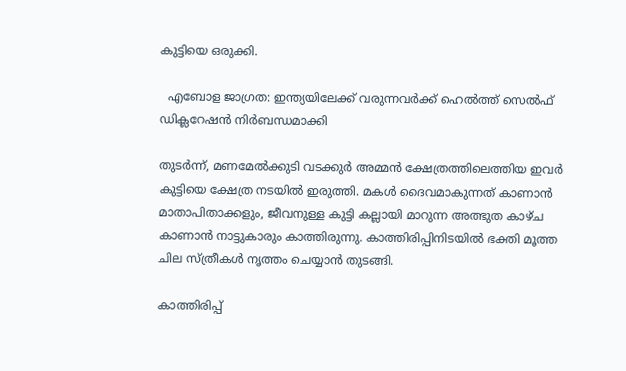കുട്ടിയെ ഒരുക്കി.

  എബോള ജാഗ്രത: ഇന്ത്യയിലേക്ക് വരുന്നവർക്ക് ഹെൽത്ത് സെൽഫ് ഡിക്ലറേഷൻ നിർബന്ധമാക്കി

തുടര്‍ന്ന്, മണമേൽക്കുടി വടക്കുര്‍ അമ്മന്‍ ക്ഷേത്രത്തിലെത്തിയ ഇവര്‍ കുട്ടിയെ ക്ഷേത്ര നടയില്‍ ഇരുത്തി. മകള്‍ ദൈവമാകുന്നത് കാണാന്‍ മാതാപിതാക്കളും, ജീവനുള്ള കുട്ടി കല്ലായി മാറുന്ന അത്ഭുത കാഴ്ച കാണാന്‍ നാട്ടുകാരും കാത്തിരുന്നു. കാത്തിരിപ്പിനിടയില്‍ ഭക്തി മൂത്ത ചില സ്ത്രീകള്‍ നൃത്തം ചെയ്യാന്‍ തുടങ്ങി.

കാത്തിരിപ്പ്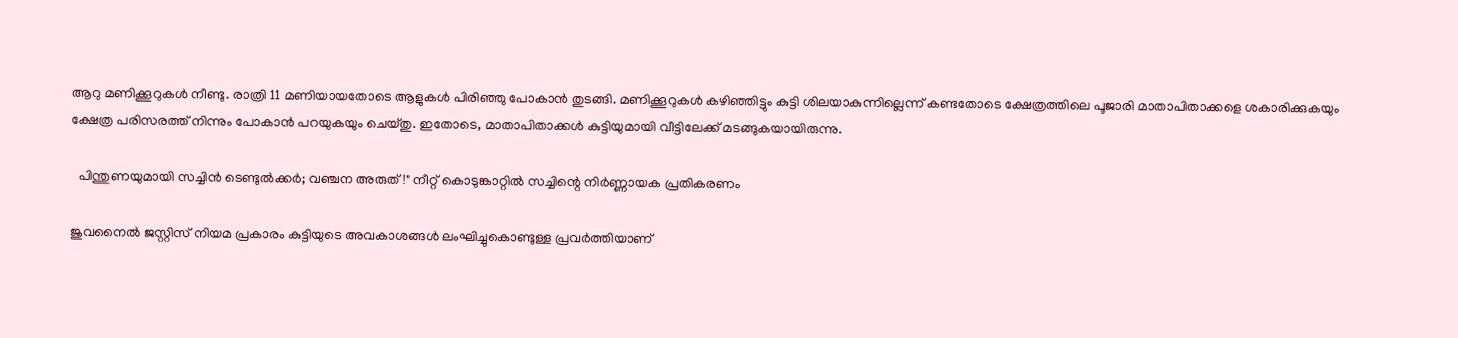ആറു മണിക്കൂറുകള്‍ നീണ്ടു. രാത്രി 11 മണിയായതോടെ ആളുകള്‍ പിരിഞ്ഞു പോകാന്‍ തുടങ്ങി. മണിക്കൂറുകള്‍ കഴിഞ്ഞിട്ടും കുട്ടി ശിലയാകുന്നില്ലെന്ന് കണ്ടതോടെ ക്ഷേത്രത്തിലെ പൂജാരി മാതാപിതാക്കളെ ശകാരിക്കുകയും ക്ഷേത്ര പരിസരത്ത് നിന്നും പോകാന്‍ പറയുകയും ചെയ്തു. ഇതോടെ, മാതാപിതാക്കള്‍ കുട്ടിയുമായി വീട്ടിലേക്ക് മടങ്ങുകയായിരുന്നു.

  പിന്തുണയുമായി സച്ചിൻ ടെണ്ടുൽക്കർ; വഞ്ചന അരുത്!" നീറ്റ് കൊടുങ്കാറ്റിൽ സച്ചിന്റെ നിർണ്ണായക പ്രതികരണം

ജുവനൈല്‍ ജസ്റ്റിസ് നിയമ പ്രകാരം കുട്ടിയുടെ അവകാശങ്ങള്‍ ലംഘിച്ചുകൊണ്ടുള്ള പ്രവര്‍ത്തിയാണ്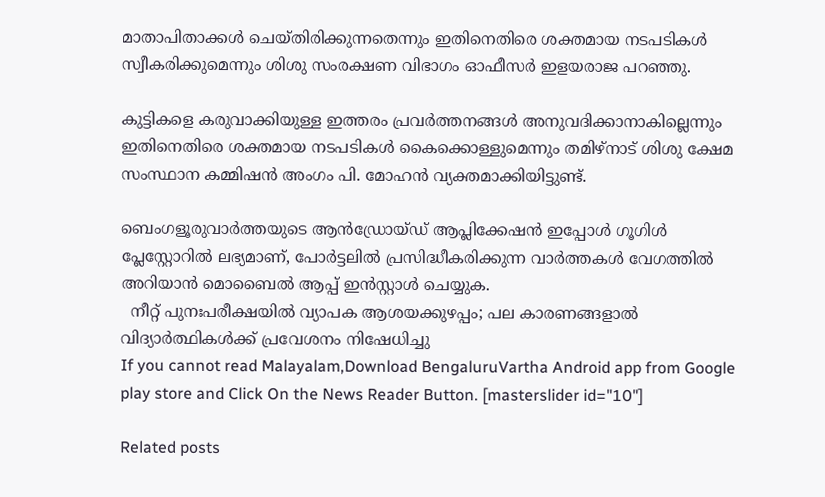മാതാപിതാക്കള്‍ ചെയ്തിരിക്കുന്നതെന്നും ഇതിനെതിരെ ശക്തമായ നടപടികള്‍ സ്വീകരിക്കുമെന്നും ശിശു സംരക്ഷണ വിഭാഗം ഓഫീസര്‍ ഇളയരാജ പറഞ്ഞു.

കുട്ടികളെ കരുവാക്കിയുള്ള ഇത്തരം പ്രവര്‍ത്തനങ്ങള്‍ അനുവദിക്കാനാകില്ലെന്നും ഇതിനെതിരെ ശക്തമായ നടപടികള്‍ കൈക്കൊള്ളുമെന്നും തമിഴ്നാട് ശിശു ക്ഷേമ സംസ്ഥാന കമ്മിഷൻ അംഗം പി. മോഹന്‍ വ്യക്തമാക്കിയിട്ടുണ്ട്.

ബെംഗളൂരുവാർത്തയുടെ ആൻഡ്രോയ്ഡ് ആപ്ലിക്കേഷൻ ഇപ്പോൾ ഗൂഗിൾ പ്ലേസ്റ്റോറിൽ ലഭ്യമാണ്, പോർട്ടലിൽ പ്രസിദ്ധീകരിക്കുന്ന വാർത്തകൾ വേഗത്തിൽ അറിയാൻ മൊബൈൽ ആപ്പ് ഇൻസ്റ്റാൾ ചെയ്യുക.
  നീറ്റ് പുനഃപരീക്ഷയിൽ വ്യാപക ആശയക്കുഴപ്പം; പല കാരണങ്ങളാൽ വിദ്യാർത്ഥികൾക്ക് പ്രവേശനം നിഷേധിച്ചു
If you cannot read Malayalam,Download BengaluruVartha Android app from Google play store and Click On the News Reader Button. [masterslider id="10"]

Related posts